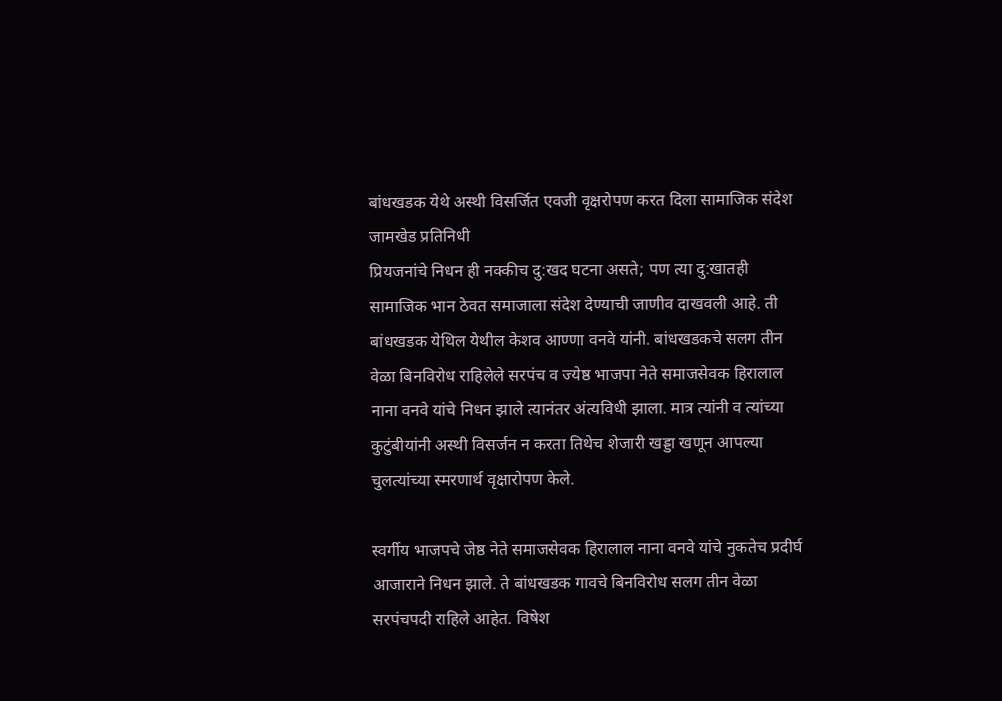बांधखडक येथे अस्थी विसर्जित एवजी वृक्षरोपण करत दिला सामाजिक संदेश
जामखेड प्रतिनिधी
प्रियजनांचे निधन ही नक्कीच दु:खद घटना असते; पण त्या दु:खातही सामाजिक भान ठेवत समाजाला संदेश देण्याची जाणीव दाखवली आहे. ती बांधखडक येथिल येथील केशव आण्णा वनवे यांनी. बांधखडकचे सलग तीन वेळा बिनविरोध राहिलेले सरपंच व ज्येष्ठ भाजपा नेते समाजसेवक हिरालाल नाना वनवे यांचे निधन झाले त्यानंतर अंत्यविधी झाला. मात्र त्यांनी व त्यांच्या कुटुंबीयांनी अस्थी विसर्जन न करता तिथेच शेजारी खड्डा खणून आपल्या चुलत्यांच्या स्मरणार्थ वृक्षारोपण केले.

स्वर्गीय भाजपचे जेष्ठ नेते समाजसेवक हिरालाल नाना वनवे यांचे नुकतेच प्रदीर्घ आजाराने निधन झाले. ते बांधखडक गावचे बिनविरोध सलग तीन वेळा सरपंचपदी राहिले आहेत. विषेश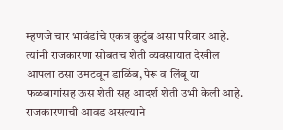म्हणजे चार भावंडांचे एकत्र कुटुंब असा परिवार आहे. त्यांनी राजकारणा सोबतच शेती व्यवसायात देखील आपला ठसा उमटवून डाळिंब, पेरू व लिंबू या फळबागांसह ऊस शेती सह आदर्श शेती उभी केली आहे. राजकारणाची आवड असल्याने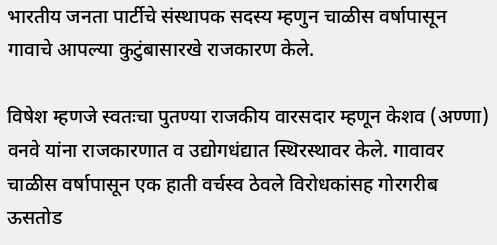भारतीय जनता पार्टीचे संस्थापक सदस्य म्हणुन चाळीस वर्षापासून गावाचे आपल्या कुटुंबासारखे राजकारण केले.

विषेश म्हणजे स्वतःचा पुतण्या राजकीय वारसदार म्हणून केशव (अण्णा) वनवे यांना राजकारणात व उद्योगधंद्यात स्थिरस्थावर केले. गावावर चाळीस वर्षापासून एक हाती वर्चस्व ठेवले विरोधकांसह गोरगरीब ऊसतोड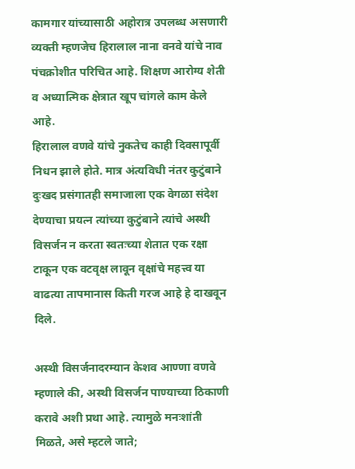कामगार यांच्यासाठी अहोरात्र उपलब्ध असणारी व्यक्ती म्हणजेच हिरालाल नाना वनवे यांचे नाव पंचक्रोशीत परिचित आहे. शिक्षण आरोग्य शेती व अध्यात्मिक क्षेत्रात खूप चांगले काम केले आहे.
हिरालाल वणवे यांचे नुकतेच काही दिवसापूर्वी निधन झाले होते. मात्र अंत्यविधी नंतर कुटुंबाने दुःखद प्रसंगातही समाजाला एक वेगळा संदेश देण्याचा प्रयत्न त्यांच्या कुटुंबाने त्यांचे अस्थी विसर्जन न करता स्वतःच्या शेतात एक रक्षा टाकून एक वटवृक्ष लावून वृक्षांचे महत्त्व या वाढत्या तापमानास किती गरज आहे हे दाखवून दिले.

अस्थी विसर्जनादरम्यान केशव आण्णा वणवे म्हणाले की, अस्थी विसर्जन पाण्याच्या ठिकाणी करावे अशी प्रथा आहे. त्यामुळे मनःशांती मिळते, असे म्हटले जाते;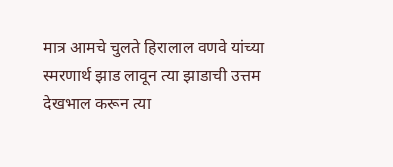मात्र आमचे चुलते हिरालाल वणवे यांच्या स्मरणार्थ झाड लावून त्या झाडाची उत्तम देखभाल करून त्या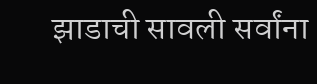झाडाची सावली सर्वांना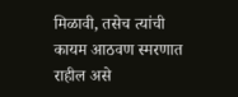मिळावी, तसेच त्यांची कायम आठवण स्मरणात राहील असे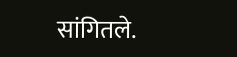सांगितले.